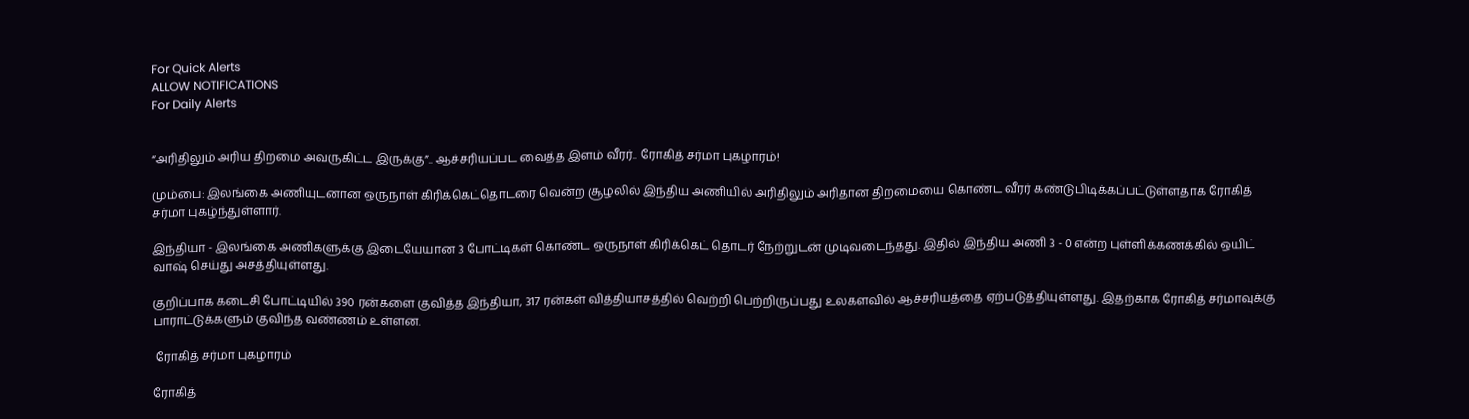For Quick Alerts
ALLOW NOTIFICATIONS
For Daily Alerts


“அரிதிலும் அரிய திறமை அவருகிட்ட இருக்கு”.. ஆச்சரியப்பட வைத்த இளம் வீரர்.. ரோகித் சர்மா புகழாரம்!

மும்பை: இலங்கை அணியுடனான ஒருநாள் கிரிக்கெட்தொடரை வென்ற சூழலில் இந்திய அணியில் அரிதிலும் அரிதான திறமையை கொண்ட வீரர் கண்டுபிடிக்கப்பட்டுள்ளதாக ரோகித் சர்மா புகழ்ந்துள்ளார்.

இந்தியா - இலங்கை அணிகளுக்கு இடையேயான 3 போட்டிகள் கொண்ட ஒருநாள் கிரிக்கெட் தொடர் நேற்றுடன் முடிவடைந்தது. இதில் இந்திய அணி 3 - 0 என்ற புள்ளிக்கணக்கில் ஒயிட் வாஷ் செய்து அசத்தியுள்ளது.

குறிப்பாக கடைசி போட்டியில் 390 ரன்களை குவித்த இந்தியா, 317 ரன்கள் வித்தியாசத்தில் வெற்றி பெற்றிருப்பது உலகளவில் ஆச்சரியத்தை ஏற்படுத்தியுள்ளது. இதற்காக ரோகித் சர்மாவுக்கு பாராட்டுக்களும் குவிந்த வண்ணம் உள்ளன.

 ரோகித் சர்மா புகழாரம்

ரோகித்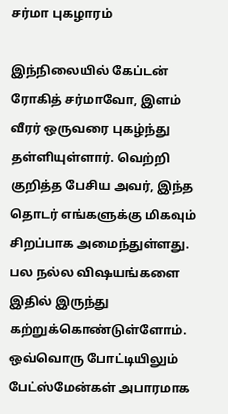சர்மா புகழாரம்

இந்நிலையில் கேப்டன் ரோகித் சர்மாவோ, இளம் வீரர் ஒருவரை புகழ்ந்து தள்ளியுள்ளார். வெற்றி குறித்த பேசிய அவர், இந்த தொடர் எங்களுக்கு மிகவும் சிறப்பாக அமைந்துள்ளது. பல நல்ல விஷயங்களை இதில் இருந்து கற்றுக்கொண்டுள்ளோம். ஒவ்வொரு போட்டியிலும் பேட்ஸ்மேன்கள் அபாரமாக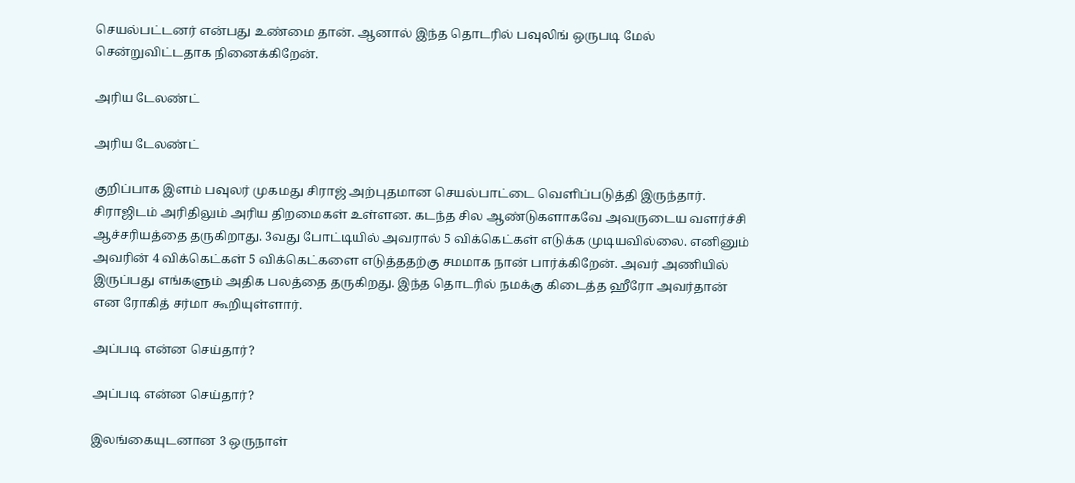செயல்பட்டனர் என்பது உண்மை தான். ஆனால் இந்த தொடரில் பவுலிங் ஒருபடி மேல் சென்றுவிட்டதாக நினைக்கிறேன்.

அரிய டேலண்ட்

அரிய டேலண்ட்

குறிப்பாக இளம் பவுலர் முகமது சிராஜ் அற்புதமான செயல்பாட்டை வெளிப்படுத்தி இருந்தார். சிராஜிடம் அரிதிலும் அரிய திறமைகள் உள்ளன. கடந்த சில ஆண்டுகளாகவே அவருடைய வளர்ச்சி ஆச்சரியத்தை தருகிறாது. 3வது போட்டியில் அவரால் 5 விக்கெட்கள் எடுக்க முடியவில்லை. எனினும் அவரின் 4 விக்கெட்கள் 5 விக்கெட்களை எடுத்ததற்கு சமமாக நான் பார்க்கிறேன். அவர் அணியில் இருப்பது எங்களும் அதிக பலத்தை தருகிறது. இந்த தொடரில் நமக்கு கிடைத்த ஹீரோ அவர்தான் என ரோகித் சர்மா கூறியுள்ளார்.

அப்படி என்ன செய்தார்?

அப்படி என்ன செய்தார்?

இலங்கையுடனான 3 ஒருநாள்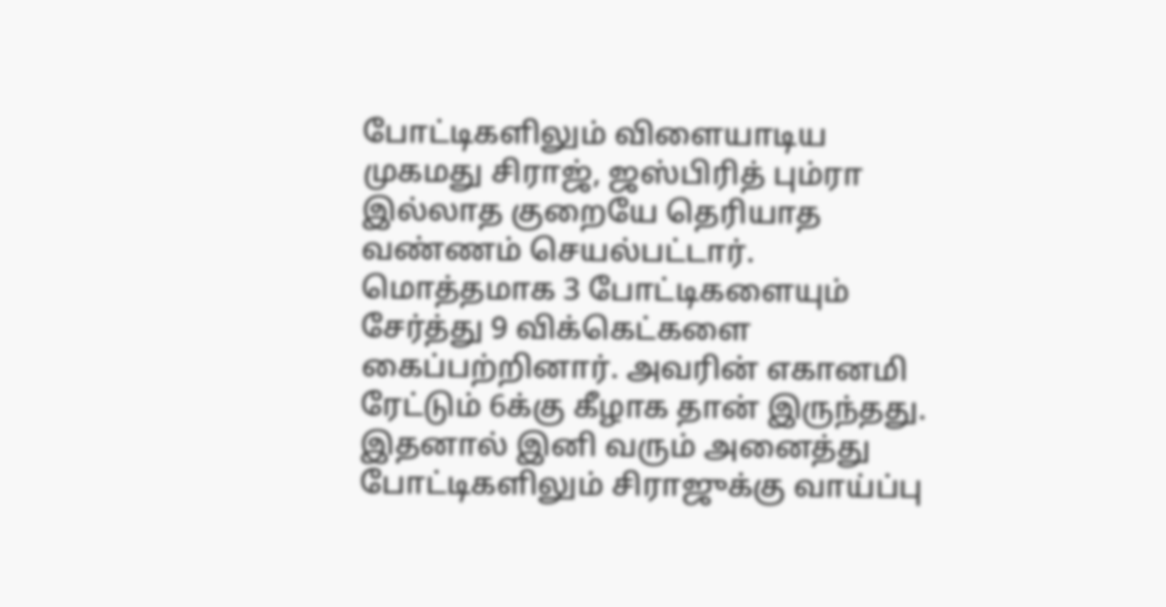போட்டிகளிலும் விளையாடிய முகமது சிராஜ், ஜஸ்பிரித் பும்ரா இல்லாத குறையே தெரியாத வண்ணம் செயல்பட்டார். மொத்தமாக 3 போட்டிகளையும் சேர்த்து 9 விக்கெட்களை கைப்பற்றினார். அவரின் எகானமி ரேட்டும் 6க்கு கீழாக தான் இருந்தது. இதனால் இனி வரும் அனைத்து போட்டிகளிலும் சிராஜுக்கு வாய்ப்பு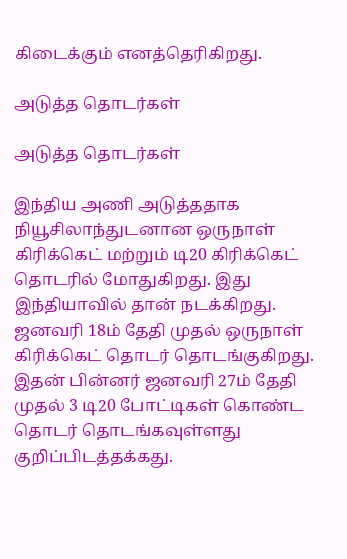கிடைக்கும் எனத்தெரிகிறது.

அடுத்த தொடர்கள்

அடுத்த தொடர்கள்

இந்திய அணி அடுத்ததாக நியூசிலாந்துடனான ஒருநாள் கிரிக்கெட் மற்றும் டி20 கிரிக்கெட் தொடரில் மோதுகிறது. இது இந்தியாவில் தான் நடக்கிறது. ஜனவரி 18ம் தேதி முதல் ஒருநாள் கிரிக்கெட் தொடர் தொடங்குகிறது. இதன் பின்னர் ஜனவரி 27ம் தேதி முதல் 3 டி20 போட்டிகள் கொண்ட தொடர் தொடங்கவுள்ளது குறிப்பிடத்தக்கது.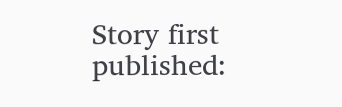Story first published: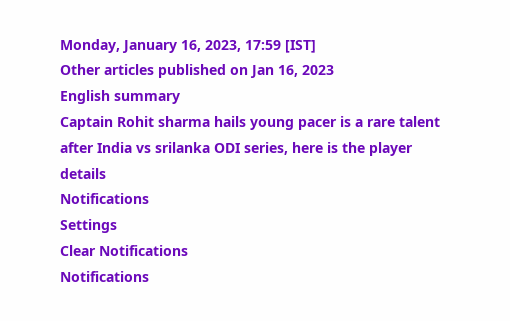Monday, January 16, 2023, 17:59 [IST]
Other articles published on Jan 16, 2023
English summary
Captain Rohit sharma hails young pacer is a rare talent after India vs srilanka ODI series, here is the player details
Notifications
Settings
Clear Notifications
Notifications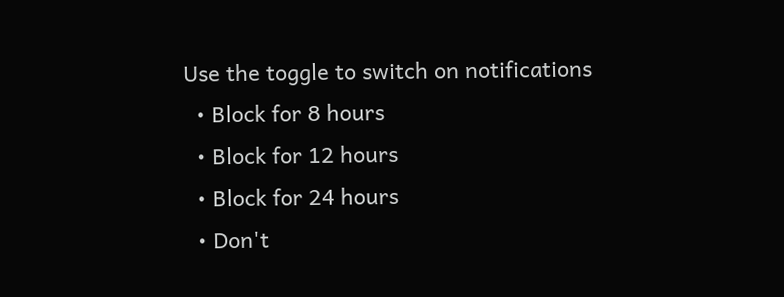Use the toggle to switch on notifications
  • Block for 8 hours
  • Block for 12 hours
  • Block for 24 hours
  • Don't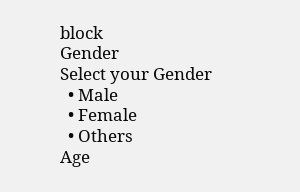block
Gender
Select your Gender
  • Male
  • Female
  • Others
Age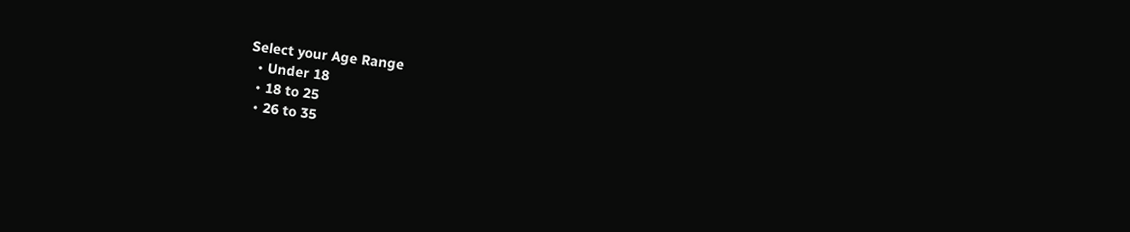Select your Age Range
  • Under 18
  • 18 to 25
  • 26 to 35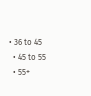• 36 to 45
  • 45 to 55
  • 55+